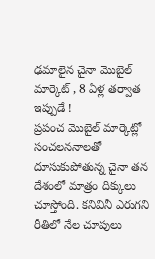ఢమాలైన చైనా మొబైల్ మార్కెట్ , 8 ఏళ్ల తర్వాత ఇప్పుడే !
ప్రపంచ మొబైల్ మార్కెట్లో సంచలననాలతో దూసుకుపోతున్న చైనా తన దేశంలో మాత్రం దిక్కులు చూస్తోంది. కనివినీ ఎరుగని రీతిలో నేల చూపులు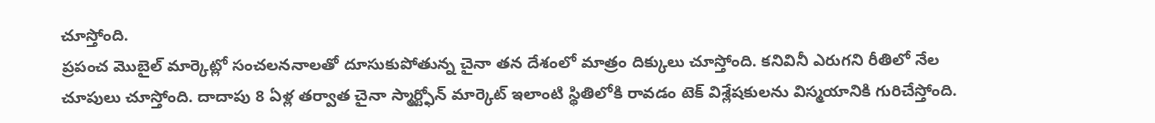చూస్తోంది.
ప్రపంచ మొబైల్ మార్కెట్లో సంచలననాలతో దూసుకుపోతున్న చైనా తన దేశంలో మాత్రం దిక్కులు చూస్తోంది. కనివినీ ఎరుగని రీతిలో నేల చూపులు చూస్తోంది. దాదాపు 8 ఏళ్ల తర్వాత చైనా స్మార్ట్ఫోన్ మార్కెట్ ఇలాంటి స్థితిలోకి రావడం టెక్ విశ్లేషకులను విస్మయానికి గురిచేస్తోంది.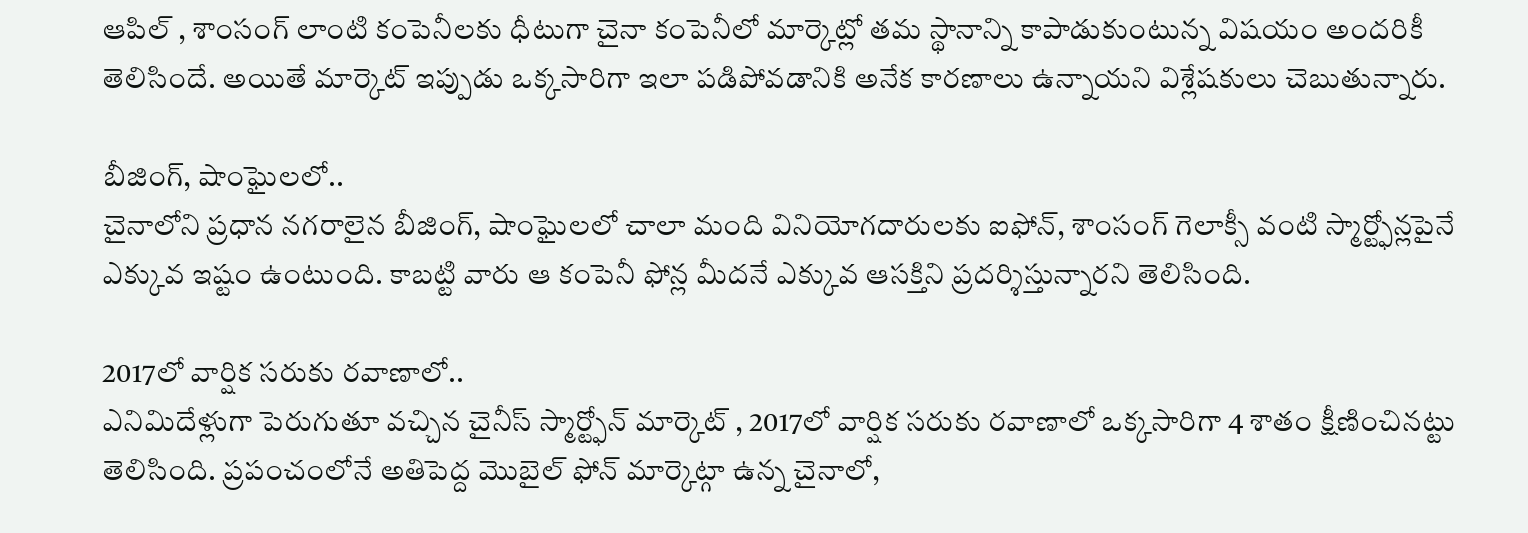ఆపిల్ , శాంసంగ్ లాంటి కంపెనీలకు ధీటుగా చైనా కంపెనీలో మార్కెట్లో తమ స్థానాన్ని కాపాడుకుంటున్న విషయం అందరికీ తెలిసిందే. అయితే మార్కెట్ ఇప్పుడు ఒక్కసారిగా ఇలా పడిపోవడానికి అనేక కారణాలు ఉన్నాయని విశ్లేషకులు చెబుతున్నారు.

బీజింగ్, షాంఘైలలో..
చైనాలోని ప్రధాన నగరాలైన బీజింగ్, షాంఘైలలో చాలా మంది వినియోగదారులకు ఐఫోన్, శాంసంగ్ గెలాక్సీ వంటి స్మార్ట్ఫోన్లపైనే ఎక్కువ ఇష్టం ఉంటుంది. కాబట్టి వారు ఆ కంపెనీ ఫోన్ల మీదనే ఎక్కువ ఆసక్తిని ప్రదర్శిస్తున్నారని తెలిసింది.

2017లో వార్షిక సరుకు రవాణాలో..
ఎనిమిదేళ్లుగా పెరుగుతూ వచ్చిన చైనీస్ స్మార్ట్ఫోన్ మార్కెట్ , 2017లో వార్షిక సరుకు రవాణాలో ఒక్కసారిగా 4 శాతం క్షీణించినట్టు తెలిసింది. ప్రపంచంలోనే అతిపెద్ద మొబైల్ ఫోన్ మార్కెట్గా ఉన్న చైనాలో,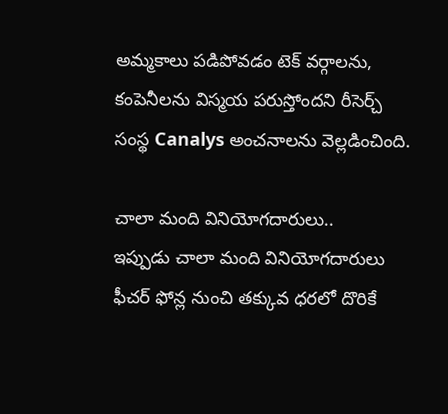అమ్మకాలు పడిపోవడం టెక్ వర్గాలను, కంపెనీలను విస్మయ పరుస్తోందని రీసెర్చ్ సంస్థ Canalys అంచనాలను వెల్లడించింది.

చాలా మంది వినియోగదారులు..
ఇప్పుడు చాలా మంది వినియోగదారులు ఫీచర్ ఫోన్ల నుంచి తక్కువ ధరలో దొరికే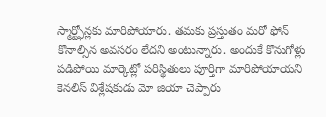స్మార్ట్ఫోన్లకు మారిపోయారు. తమకు ప్రస్తుతం మరో ఫోన్ కొనాల్సిన అవసరం లేదని అంటున్నారు. అందుకే కొనుగోళ్లు పడిపోయి మార్కెట్లో పరిస్థితులు పూర్తిగా మారిపోయాయని కెనలిస్ విశ్లేషకుడు మో జియా చెప్పారు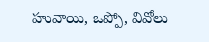హువాయి, ఒప్పో, వివోలు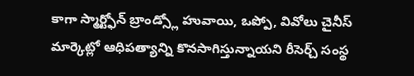కాగా స్మార్ట్ఫోన్ బ్రాండ్స్లో హువాయి, ఒప్పో, వివోలు చైనీస్ మార్కెట్లో ఆధిపత్యాన్ని కొనసాగిస్తున్నాయని రీసెర్చ్ సంస్థ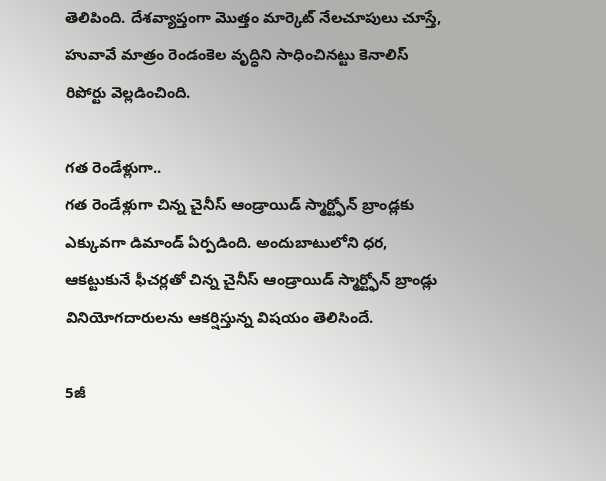తెలిపింది. దేశవ్యాప్తంగా మొత్తం మార్కెట్ నేలచూపులు చూస్తే, హువావే మాత్రం రెండంకెల వృద్ధిని సాధించినట్టు కెనాలిస్ రిపోర్టు వెల్లడించింది.

గత రెండేళ్లుగా..
గత రెండేళ్లుగా చిన్న చైనీస్ ఆండ్రాయిడ్ స్మార్ట్ఫోన్ బ్రాండ్లకు ఎక్కువగా డిమాండ్ ఏర్పడింది. అందుబాటులోని ధర, ఆకట్టుకునే ఫీచర్లతో చిన్న చైనీస్ ఆండ్రాయిడ్ స్మార్ట్ఫోన్ బ్రాండ్లు వినియోగదారులను ఆకర్షిస్తున్న విషయం తెలిసిందే.

5జీ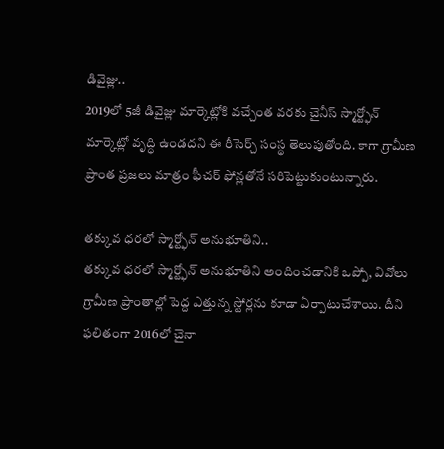డివైజ్లు..
2019లో 5జీ డివైజ్లు మార్కెట్లోకి వచ్చేంత వరకు చైనీస్ స్మార్ట్ఫోన్ మార్కెట్లో వృద్ధి ఉండదని ఈ రీసెర్చ్ సంస్థ తెలుపుతోంది. కాగా గ్రామీణ ప్రాంత ప్రజలు మాత్రం ఫీచర్ ఫోన్లతోనే సరిపెట్టుకుంటున్నారు.

తక్కువ ధరలో స్మార్ట్ఫోన్ అనుభూతిని..
తక్కువ ధరలో స్మార్ట్ఫోన్ అనుభూతిని అందించడానికి ఒప్పో, వివోలు గ్రామీణ ప్రాంతాల్లో పెద్ద ఎత్తున్న స్టోర్లను కూడా ఏర్పాటుచేశాయి. దీని ఫలితంగా 2016లో చైనా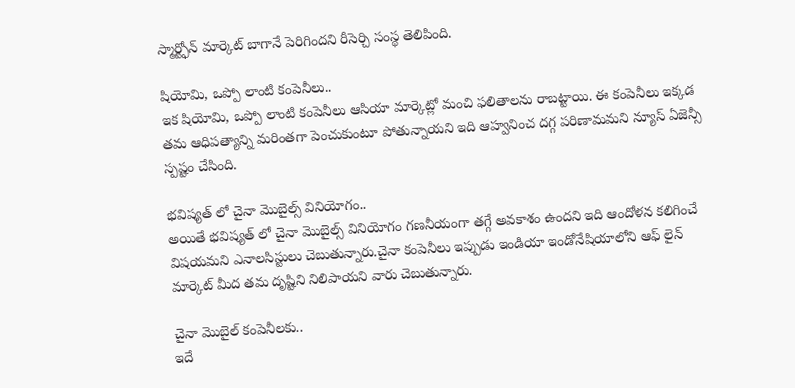స్మార్ట్ఫోన్ మార్కెట్ బాగానే పెరిగిందని రీసెర్చి సంస్థ తెలిపింది.

షియోమి, ఒప్పో లాంటి కంపెనీలు..
ఇక షియోమి, ఒప్పో లాంటి కంపెనీలు ఆసియా మార్కెట్లో మంచి ఫలితాలను రాబట్టాయి. ఈ కంపెనీలు ఇక్కడ తమ ఆధిపత్యాన్ని మరింతగా పెంచుకుంటూ పోతున్నాయని ఇది ఆహ్వనించ దగ్గ పరిణామమని న్యూస్ ఏజెన్సీ స్పష్టం చేసింది.

భవిష్యత్ లో చైనా మొబైల్స్ వినియోగం..
అయితే భవిష్యత్ లో చైనా మొబైల్స్ వినియోగం గణనీయంగా తగ్గే అవకాశం ఉందని ఇది ఆందోళన కలిగించే విషయమని ఎనాలసిస్టులు చెబుతున్నారు.చైనా కంపెనీలు ఇప్పుడు ఇండియా ఇండోనేషియాలోని ఆఫ్ లైన్ మార్కెట్ మీద తమ దృష్టిని నిలిపాయని వారు చెబుతున్నారు.

చైనా మొబైల్ కంపెనీలకు..
ఇదే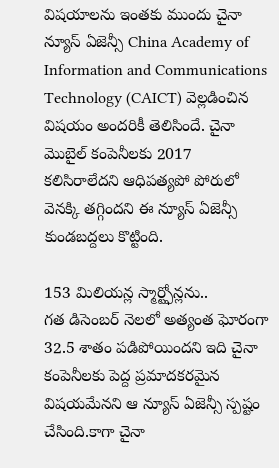విషయాలను ఇంతకు ముందు చైనా న్యూస్ ఏజెన్సీ China Academy of Information and Communications Technology (CAICT) వెల్లడించిన విషయం అందరికీ తెలిసిందే. చైనా మొబైల్ కంపెనీలకు 2017 కలిసిరాలేదని ఆధిపత్యపో పోరులో వెనక్కి తగ్గిందని ఈ న్యూస్ ఏజెన్సీ కుండబద్దలు కొట్టింది.

153 మిలియన్ల స్మార్ట్ఫోన్లను..
గత డిసెంబర్ నెలలో అత్యంత ఘోరంగా 32.5 శాతం పడిపోయిందని ఇది చైనా కంపెనీలకు పెద్ద ప్రమాదకరమైన విషయమేనని ఆ న్యూస్ ఏజెన్సీ స్పష్టం చేసింది.కాగా చైనా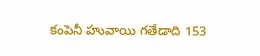కంపెనీ హువాయి గతేడాది 153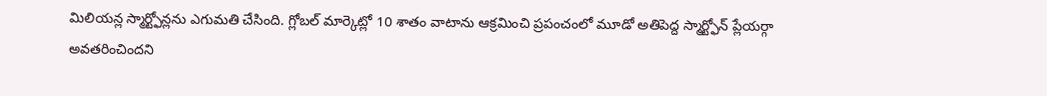మిలియన్ల స్మార్ట్ఫోన్లను ఎగుమతి చేసింది. గ్లోబల్ మార్కెట్లో 10 శాతం వాటాను ఆక్రమించి ప్రపంచంలో మూడో అతిపెద్ద స్మార్ట్ఫోన్ ప్లేయర్గా అవతరించిందని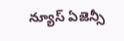న్యూస్ ఏజెన్సీ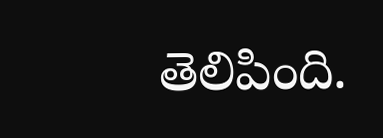తెలిపింది.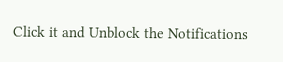Click it and Unblock the Notifications